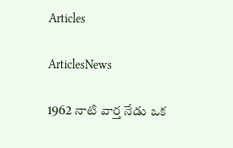Articles

ArticlesNews

1962 నాటి వార్త నేడు ఒక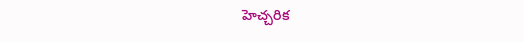హెచ్చరిక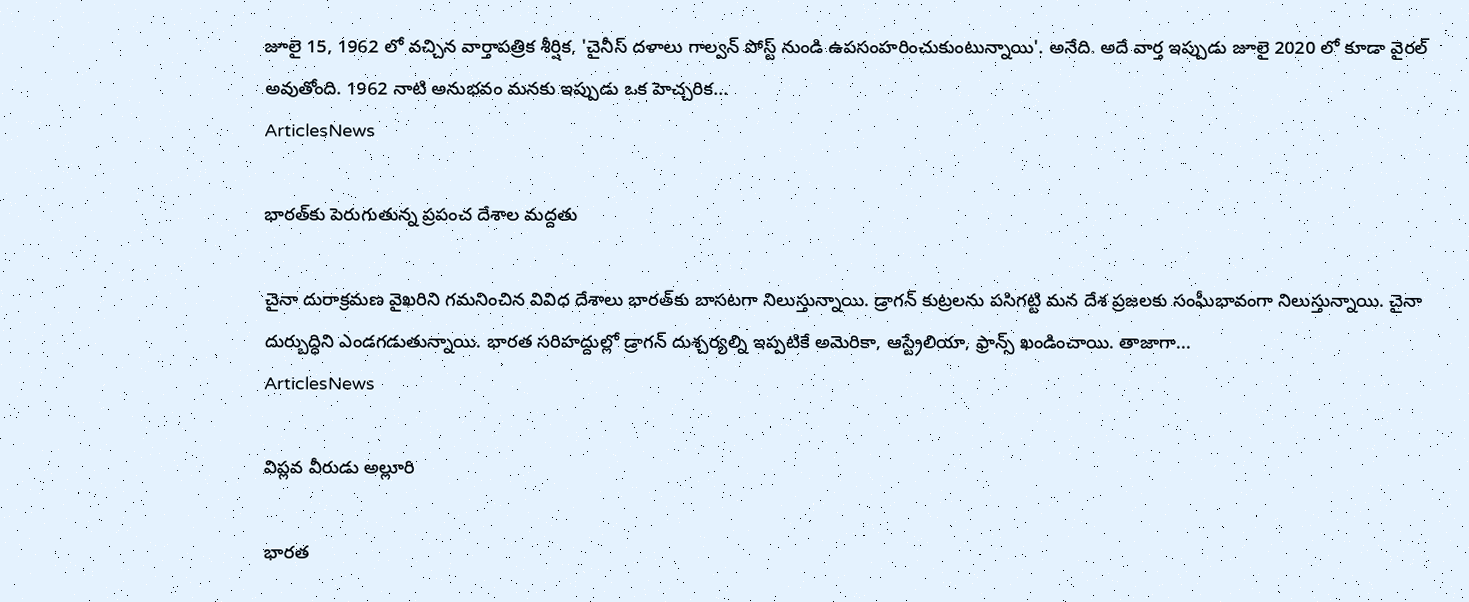జూలై 15, 1962 లో వచ్చిన వార్తాపత్రిక శీర్షిక, 'చైనీస్ దళాలు గాల్వన్ పోస్ట్ నుండి ఉపసంహరించుకుంటున్నాయి'. అనేది. అదే వార్త ఇప్పుడు జూలై 2020 లో కూడా వైరల్ అవుతోంది. 1962 నాటి అనుభవం మనకు ఇప్పుడు ఒక హెచ్చరిక...
ArticlesNews

భారత్‌కు పెరుగుతున్న ప్రపంచ దేశాల మద్దతు

చైనా దురాక్రమణ వైఖరిని గమనించిన వివిధ దేశాలు భారత్‌కు బాసటగా నిలుస్తున్నాయి. డ్రాగన్‌ కుట్రలను పసిగట్టి మన దేశ ప్రజలకు సంఘీభావంగా నిలుస్తున్నాయి. చైనా దుర్బుద్ధిని ఎండగడుతున్నాయి. భారత సరిహద్దుల్లో డ్రాగన్‌ దుశ్చర్యల్ని ఇప్పటికే అమెరికా, ఆస్ట్రేలియా, ఫ్రాన్స్‌ ఖండించాయి. తాజాగా...
ArticlesNews

విప్లవ వీరుడు అల్లూరి

భారత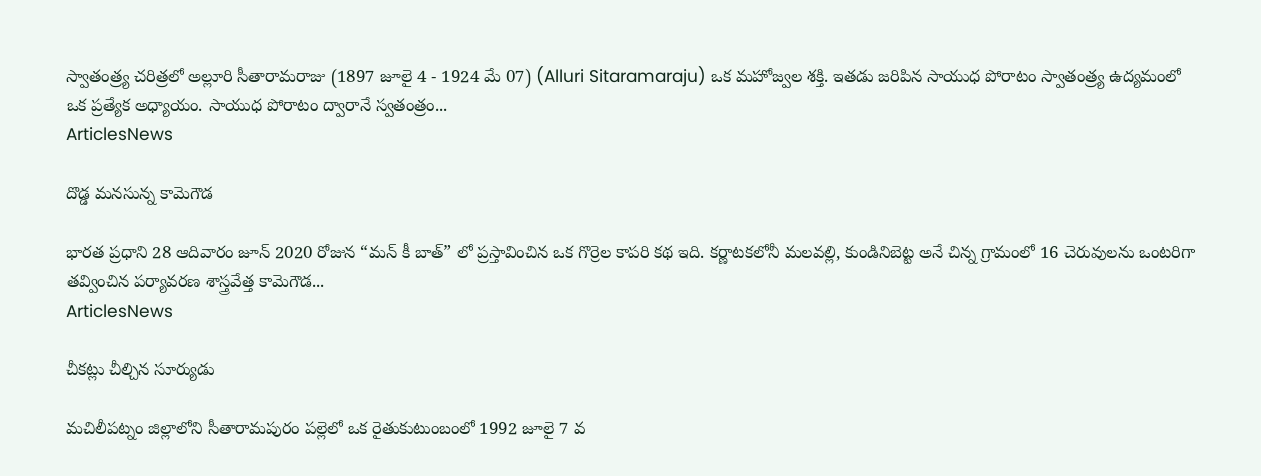స్వాతంత్ర్య చరిత్రలో అల్లూరి సీతారామరాజు (1897 జూలై 4 - 1924 మే 07) (Alluri Sitaramaraju) ఒక మహోజ్వల శక్తి. ఇతడు జరిపిన సాయుధ పోరాటం స్వాతంత్ర్య ఉద్యమంలో ఒక ప్రత్యేక అధ్యాయం. సాయుధ పోరాటం ద్వారానే స్వతంత్రం...
ArticlesNews

దొడ్డ మనసున్న కామెగౌడ

భారత ప్రధాని 28 ఆదివారం జూన్ 2020 రోజున “మన్ కీ బాత్” లో ప్రస్తావించిన ఒక గొర్రెల కాపరి కథ ఇది. కర్ణాటకలోనీ మలవల్లి, కుండినిబెట్ట అనే చిన్న గ్రామంలో 16 చెరువులను ఒంటరిగా తవ్వించిన పర్యావరణ శాస్త్రవేత్త కామెగౌడ...
ArticlesNews

చీకట్లు చీల్చిన సూర్యుడు

మచిలీపట్నం జిల్లాలోని సీతారామపురం పల్లెలో ఒక రైతుకుటుంబంలో 1992 జూలై 7 వ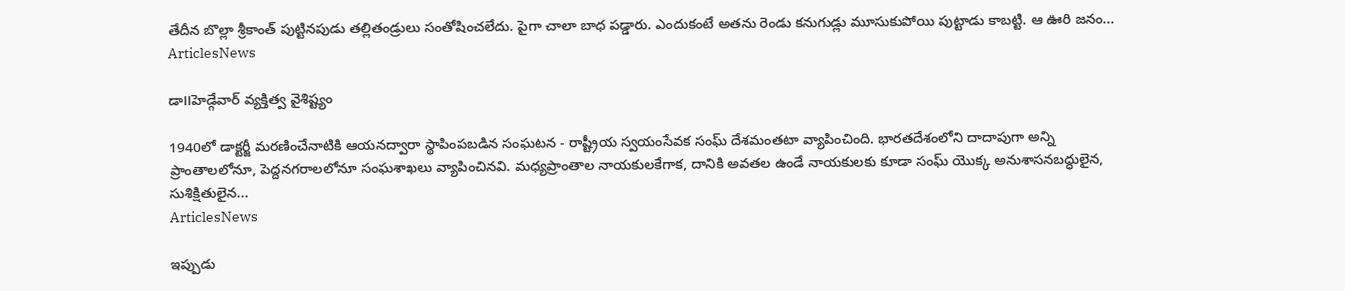తేదీన బొల్లా శ్రీకాంత్ పుట్టినపుడు తల్లితండ్రులు సంతోషించలేదు. పైగా చాలా బాధ పడ్డారు. ఎందుకంటే అతను రెండు కనుగుడ్లు మూసుకుపోయి పుట్టాడు కాబట్టి. ఆ ఊరి జనం...
ArticlesNews

డా౹౹హెడ్గేవార్ వ్యక్తిత్వ వైశిష్ట్యం

1940లో డాక్టర్జీ మరణించేనాటికి ఆయనద్వారా స్థాపింపబడిన సంఘటన - రాష్ట్రీయ స్వయంసేవక సంఘ్ దేశమంతటా వ్యాపించింది. భారతదేశంలోని దాదాపుగా అన్ని ప్రాంతాలలోనూ, పెద్దనగరాలలోనూ సంఘశాఖలు వ్యాపించినవి. మధ్యప్రాంతాల నాయకులకేగాక, దానికి అవతల ఉండే నాయకులకు కూడా సంఘ్ యొక్క అనుశాసనబద్ధులైన, సుశిక్షితులైన...
ArticlesNews

ఇప్పుడు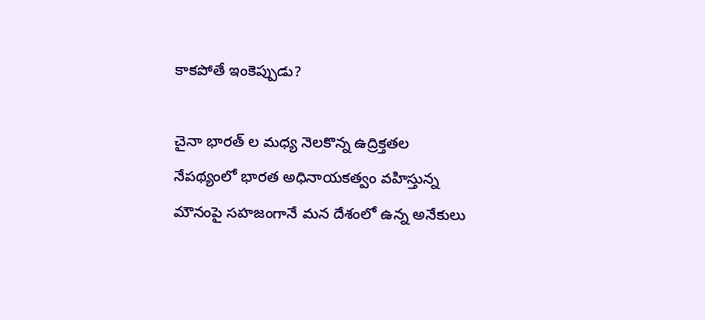కాకపోతే ఇంకెప్పుడు?

చైనా భారత్ ల మధ్య నెలకొన్న ఉద్రిక్తతల నేపథ్యంలో భారత అధినాయకత్వం వహిస్తున్న మౌనంపై సహజంగానే మన దేశంలో ఉన్న అనేకులు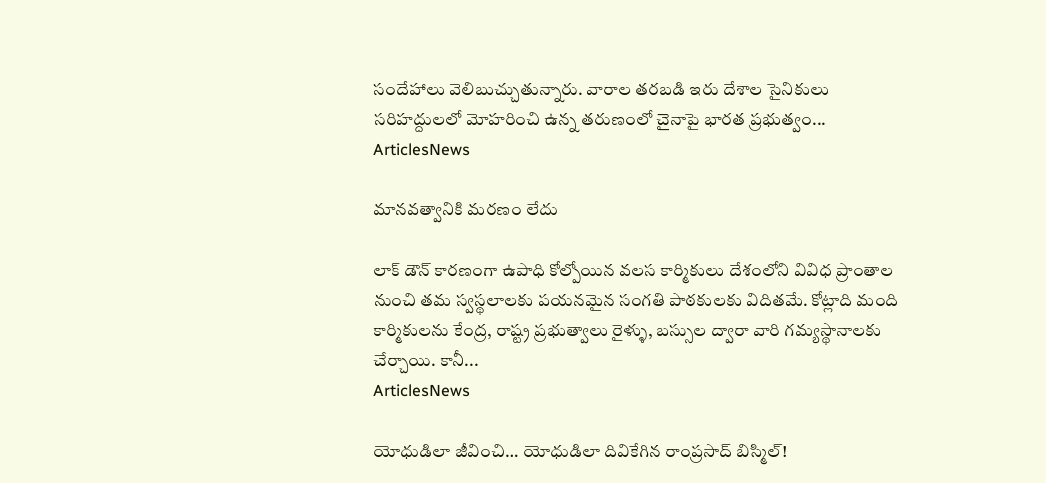సందేహాలు వెలిబుచ్చుతున్నారు. వారాల తరబడి ఇరు దేశాల సైనికులు సరిహద్దులలో మోహరించి ఉన్న తరుణంలో చైనాపై భారత ప్రభుత్వం...
ArticlesNews

మానవత్వానికి మరణం లేదు

లాక్ డౌన్ కారణంగా ఉపాధి కోల్పోయిన వలస కార్మికులు దేశంలోని వివిధ ప్రాంతాల నుంచి తమ స్వస్థలాలకు పయనమైన సంగతి పాఠకులకు విదితమే. కోట్లాది మంది కార్మికులను కేంద్ర, రాష్ట్ర ప్రభుత్వాలు రైళ్ళు, బస్సుల ద్వారా వారి గమ్యస్థానాలకు చేర్చాయి. కానీ...
ArticlesNews

యోధుడిలా జీవించి… యోధుడిలా దివికేగిన రాంప్రసాద్ బిస్మిల్!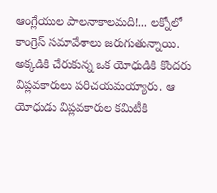ఆంగ్లేయుల పాల‌నాకాలమది!... లక్నోలో కాంగ్రెస్ సమావేశాలు జరుగుతున్నాయి. అక్కడికి చేరుకున్న ఒక యోధుడికి కొందరు విప్లవకారులు పరిచయమయ్యారు. ఆ యోధుడు విప్లవకారుల‌ కమిటీకి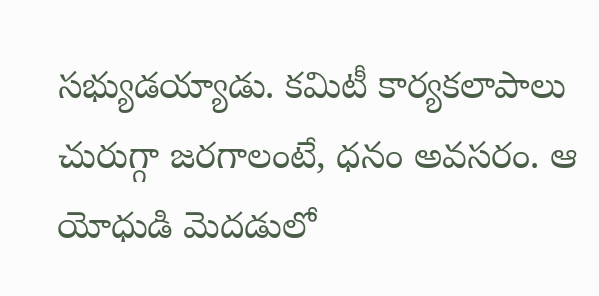సభ్యుడయ్యాడు. కమిటీ కార్యకలాపాలు చురుగ్గా జరగాలంటే, ధనం అవసరం. ఆ యోధుడి మెదడులో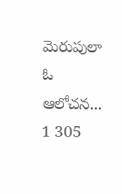మెరుపులా ఓ ఆలోచన...
1 305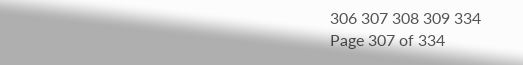306 307 308 309 334
Page 307 of 334